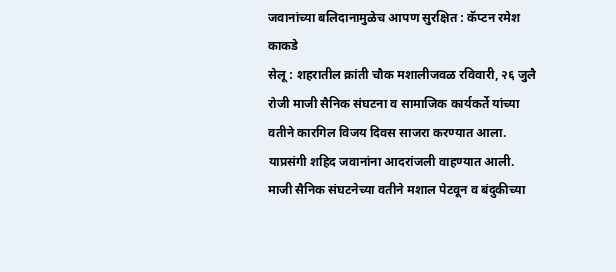जवानांच्या बलिदानामुळेच आपण सुरक्षित : कॅप्टन रमेश काकडे
सेलू : शहरातील क्रांती चौक मशालीजवळ रविवारी, २६ जुलै रोजी माजी सैनिक संघटना व सामाजिक कार्यकर्ते यांच्या वतीने कारगिल विजय दिवस साजरा करण्यात आला. याप्रसंगी शहिद जवानांना आदरांजली वाहण्यात आली.
माजी सैनिक संघटनेच्या वतीने मशाल पेटवून व बंदुकीच्या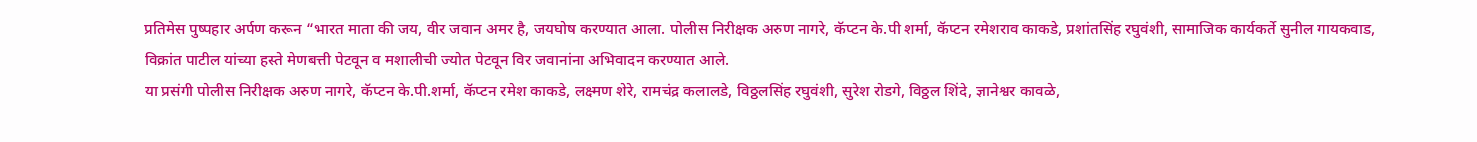प्रतिमेस पुष्पहार अर्पण करून “भारत माता की जय, वीर जवान अमर है, जयघोष करण्यात आला. पोलीस निरीक्षक अरुण नागरे, कॅप्टन के.पी शर्मा, कॅप्टन रमेशराव काकडे, प्रशांतसिंह रघुवंशी, सामाजिक कार्यकर्ते सुनील गायकवाड, विक्रांत पाटील यांच्या हस्ते मेणबत्ती पेटवून व मशालीची ज्योत पेटवून विर जवानांना अभिवादन करण्यात आले.
या प्रसंगी पोलीस निरीक्षक अरुण नागरे, कॅप्टन के.पी.शर्मा, कॅप्टन रमेश काकडे, लक्ष्मण शेरे, रामचंद्र कलालडे, विठ्ठलसिंह रघुवंशी, सुरेश रोडगे, विठ्ठल शिंदे, ज्ञानेश्वर कावळे,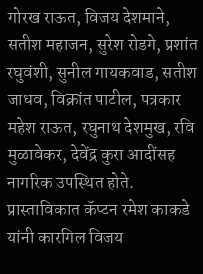गोरख राऊत, विजय देशमाने, सतीश महाजन, सुरेश रोडगे, प्रशांत रघुवंशी, सुनील गायकवाड, सतीश जाधव, विक्रांत पाटील, पत्रकार महेश राऊत, रघुनाथ देशमुख, रवि मुळावेकर, देवेंद्र कुरा आदींसह नागरिक उपस्थित होते. प्रास्ताविकात कॅप्टन रमेश काकडे यांनी कारगिल विजय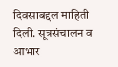दिवसाबद्दल माहिती दिली. सूत्रसंचालन व आभार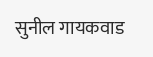सुनील गायकवाड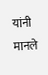यांनी मानले